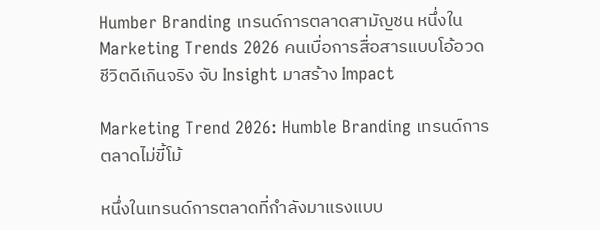Humber Branding เทรนด์การตลาดสามัญชน หนึ่งใน Marketing Trends 2026 คนเบื่อการสื่อสารแบบโอ้อวดชีวิตดีเกินจริง จับ Insight มาสร้าง Impact

Marketing Trend 2026: Humble Branding เทรนด์การตลาดไม่ขี้โม้

หนึ่งในเทรนด์การตลาดที่กำลังมาแรงแบบ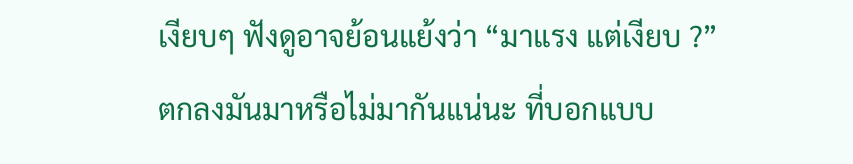เงียบๆ ฟังดูอาจย้อนแย้งว่า “มาแรง แต่เงียบ ?” ตกลงมันมาหรือไม่มากันแน่นะ ที่บอกแบบ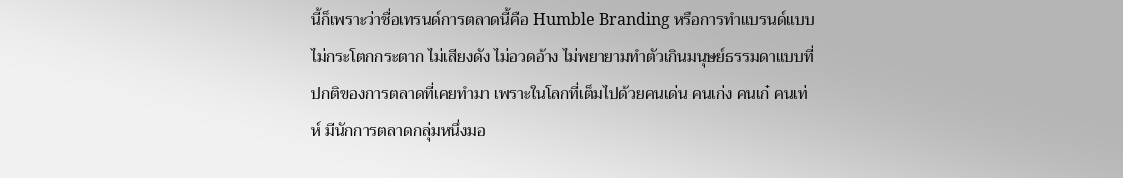นี้ก็เพราะว่าชื่อเทรนด์การตลาดนี้คือ Humble Branding หรือการทำแบรนด์แบบไม่กระโตกกระตาก ไม่เสียงดัง ไม่อวดอ้าง ไม่พยายามทำตัวเกินมนุษย์ธรรมดาแบบที่ปกติของการตลาดที่เคยทำมา เพราะในโลกที่เต็มไปด้วยคนเด่น คนเก่ง คนเก๋ คนเท่ห์ มีนักการตลาดกลุ่มหนึ่งมอ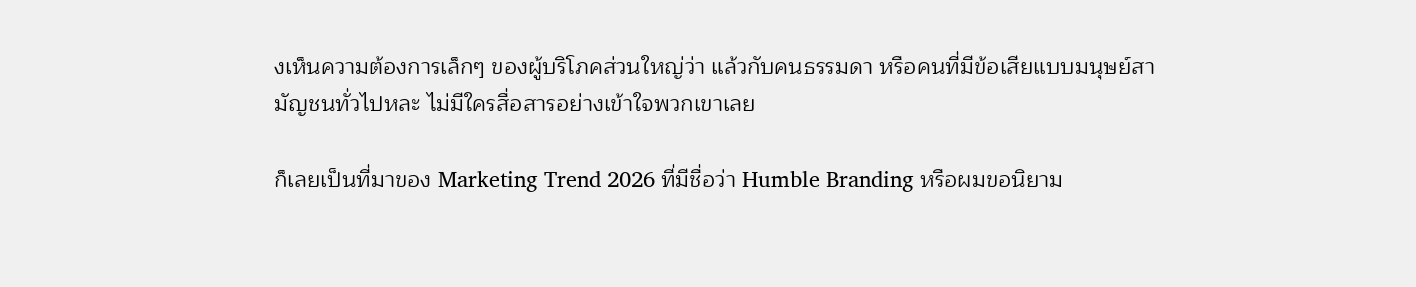งเห็นความต้องการเล็กๆ ของผู้บริโภคส่วนใหญ่ว่า แล้วกับคนธรรมดา หรือคนที่มีข้อเสียแบบมนุษย์สามัญชนทั่วไปหละ ไม่มีใครสื่อสารอย่างเข้าใจพวกเขาเลย

ก็เลยเป็นที่มาของ Marketing Trend 2026 ที่มีชื่อว่า Humble Branding หรือผมขอนิยาม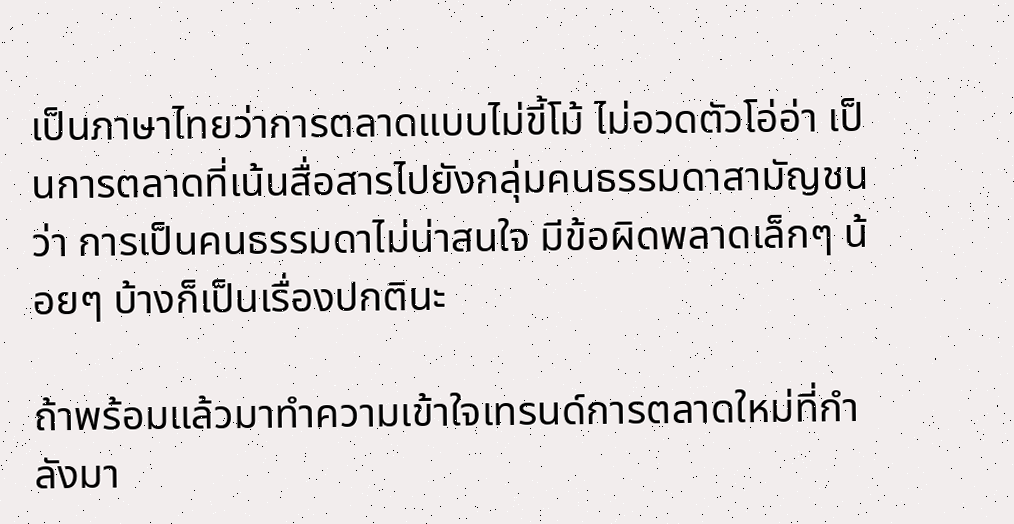เป็นภาษาไทยว่าการตลาดแบบไม่ขี้โม้ ไม่อวดตัวโอ่อ่า เป็นการตลาดที่เน้นสื่อสารไปยังกลุ่มคนธรรมดาสามัญชนว่า การเป็นคนธรรมดาไม่น่าสนใจ มีข้อผิดพลาดเล็กๆ น้อยๆ บ้างก็เป็นเรื่องปกตินะ

ถ้าพร้อมแล้วมาทำความเข้าใจเทรนด์การตลาดใหม่ที่กำลังมา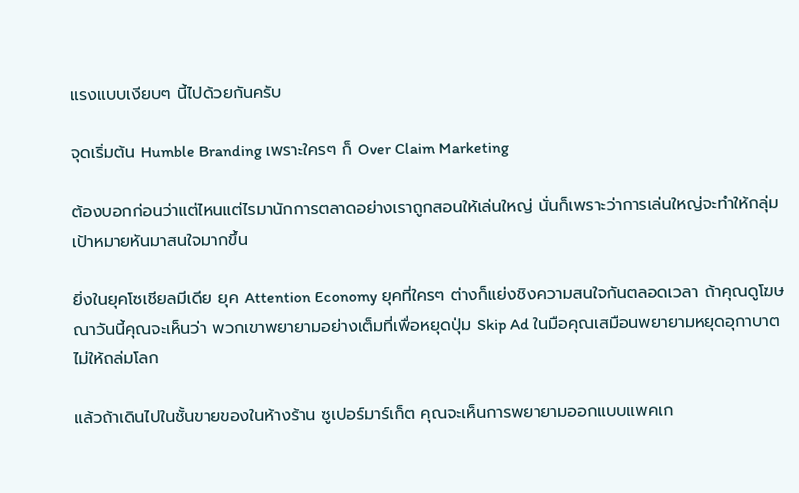แรงแบบเงียบๆ นี้ไปด้วยกันครับ

จุดเริ่มต้น Humble Branding เพราะใครๆ ก็ Over Claim Marketing

ต้องบอกก่อนว่าแต่ไหนแต่ไรมานักการตลาดอย่างเราถูกสอนให้เล่นใหญ่ นั่นก็เพราะว่าการเล่นใหญ่จะทำให้กลุ่มเป้าหมายหันมาสนใจมากขึ้น

ยิ่งในยุคโซเชียลมีเดีย ยุค Attention Economy ยุคที่ใครๆ ต่างก็แย่งชิงความสนใจกันตลอดเวลา ถ้าคุณดูโฆษณาวันนี้คุณจะเห็นว่า พวกเขาพยายามอย่างเต็มที่เพื่อหยุดปุ่ม Skip Ad ในมือคุณเสมือนพยายามหยุดอุกาบาตไม่ให้ถล่มโลก

แล้วถ้าเดินไปในชั้นขายของในห้างร้าน ซูเปอร์มาร์เก็ต คุณจะเห็นการพยายามออกแบบแพคเก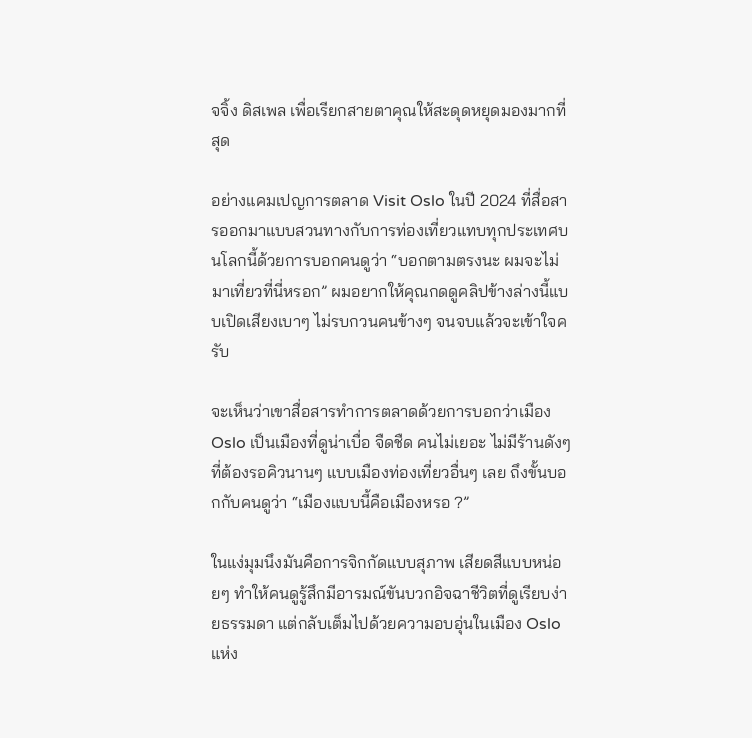จจิ้ง ดิสเพล เพื่อเรียกสายตาคุณให้สะดุดหยุดมองมากที่สุด

อย่างแคมเปญการตลาด Visit Oslo ในปี 2024 ที่สื่อสารออกมาแบบสวนทางกับการท่องเที่ยวแทบทุกประเทศบนโลกนี้ด้วยการบอกคนดูว่า “บอกตามตรงนะ ผมจะไม่มาเที่ยวที่นี่หรอก” ผมอยากให้คุณกดดูคลิปข้างล่างนี้แบบเปิดเสียงเบาๆ ไม่รบกวนคนข้างๆ จนจบแล้วจะเข้าใจครับ

จะเห็นว่าเขาสื่อสารทำการตลาดด้วยการบอกว่าเมือง Oslo เป็นเมืองที่ดูน่าเบื่อ จืดชืด คนไม่เยอะ ไม่มีร้านดังๆ ที่ต้องรอคิวนานๆ แบบเมืองท่องเที่ยวอื่นๆ เลย ถึงขั้นบอกกับคนดูว่า “เมืองแบบนี้คือเมืองหรอ ?”

ในแง่มุมนึงมันคือการจิกกัดแบบสุภาพ เสียดสีแบบหน่อยๆ ทำให้คนดูรู้สึกมีอารมณ์ขันบวกอิจฉาชีวิตที่ดูเรียบง่ายธรรมดา แต่กลับเต็มไปด้วยความอบอุ่นในเมือง Oslo แห่ง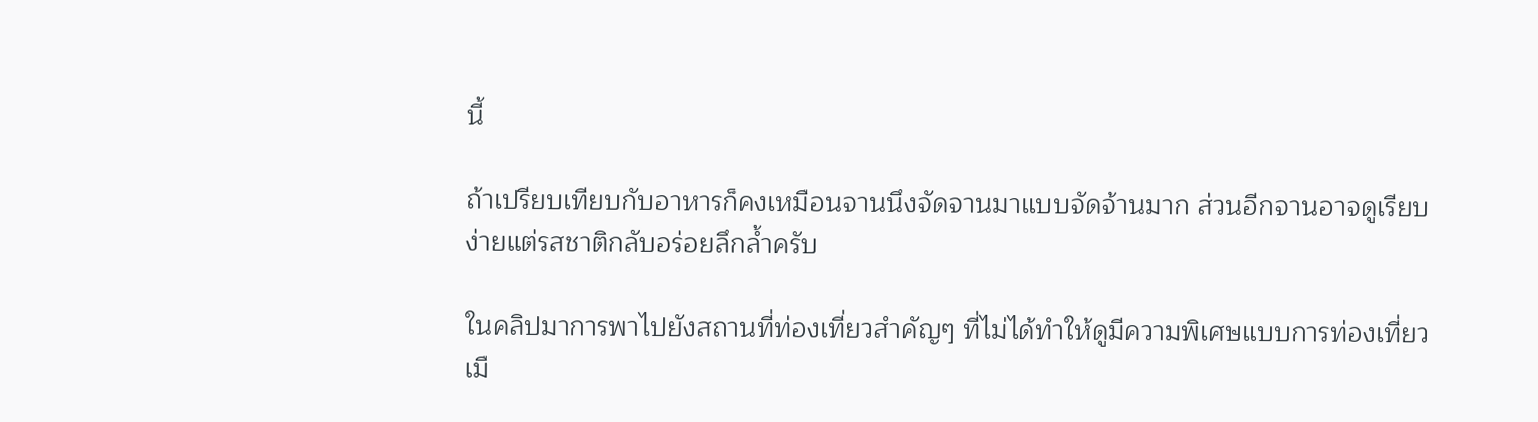นี้

ถ้าเปรียบเทียบกับอาหารก็คงเหมือนจานนึงจัดจานมาแบบจัดจ้านมาก ส่วนอีกจานอาจดูเรียบง่ายแต่รสชาติกลับอร่อยลึกล้ำครับ

ในคลิปมาการพาไปยังสถานที่ท่องเที่ยวสำคัญๆ ที่ไม่ได้ทำให้ดูมีความพิเศษแบบการท่องเที่ยวเมื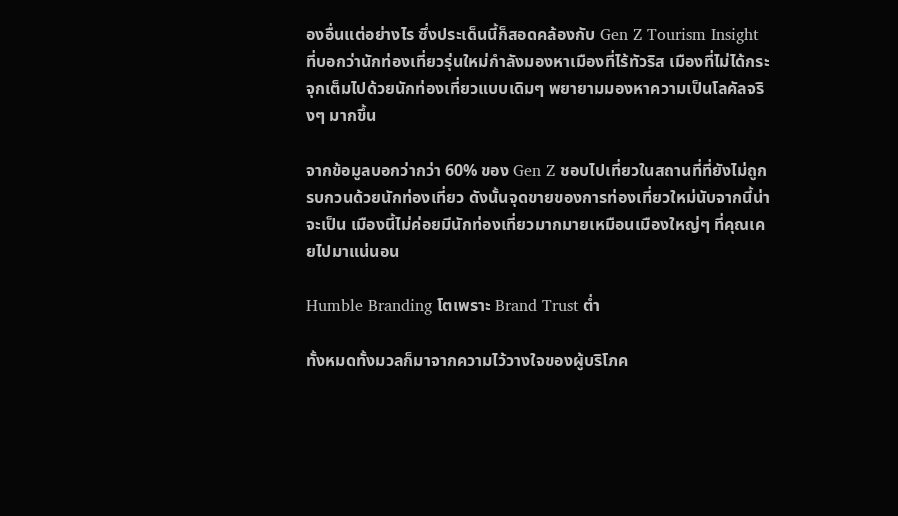องอื่นแต่อย่างไร ซึ่งประเด็นนี้ก็สอดคล้องกับ Gen Z Tourism Insight ที่บอกว่านักท่องเที่ยวรุ่นใหม่กำลังมองหาเมืองที่ไร้ทัวริส เมืองที่ไม่ได้กระจุกเต็มไปด้วยนักท่องเที่ยวแบบเดิมๆ พยายามมองหาความเป็นโลคัลจริงๆ มากขึ้น

จากข้อมูลบอกว่ากว่า 60% ของ Gen Z ชอบไปเที่ยวในสถานที่ที่ยังไม่ถูกรบกวนด้วยนักท่องเที่ยว ดังนั้นจุดขายของการท่องเที่ยวใหม่นับจากนี้น่าจะเป็น เมืองนี้ไม่ค่อยมีนักท่องเที่ยวมากมายเหมือนเมืองใหญ่ๆ ที่คุณเคยไปมาแน่นอน

Humble Branding โตเพราะ Brand Trust ต่ำ

ทั้งหมดทั้งมวลก็มาจากความไว้วางใจของผู้บริโภค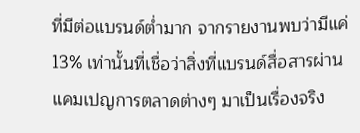ที่มีต่อแบรนด์ต่ำมาก จากรายงานพบว่ามีแค่ 13% เท่านั้นที่เชื่อว่าสิ่งที่แบรนด์สื่อสารผ่านแคมเปญการตลาดต่างๆ มาเป็นเรื่องจริง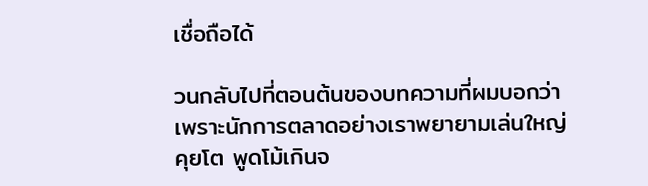เชื่อถือได้

วนกลับไปที่ตอนต้นของบทความที่ผมบอกว่า เพราะนักการตลาดอย่างเราพยายามเล่นใหญ่ คุยโต พูดโม้เกินจ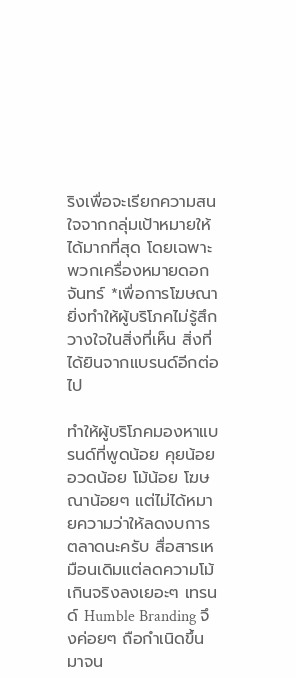ริงเพื่อจะเรียกความสนใจจากกลุ่มเป้าหมายให้ได้มากที่สุด โดยเฉพาะพวกเครื่องหมายดอกจันทร์ *เพื่อการโฆษณา ยิ่งทำให้ผู้บริโภคไม่รู้สึกวางใจในสิ่งที่เห็น สิ่งที่ได้ยินจากแบรนด์อีกต่อไป

ทำให้ผู้บริโภคมองหาแบรนด์ที่พูดน้อย คุยน้อย อวดน้อย โม้น้อย โฆษณาน้อยๆ แต่ไม่ได้หมายความว่าให้ลดงบการตลาดนะครับ สื่อสารเหมือนเดิมแต่ลดความโม้เกินจริงลงเยอะๆ เทรนด์ Humble Branding จึงค่อยๆ ถือกำเนิดขึ้นมาจน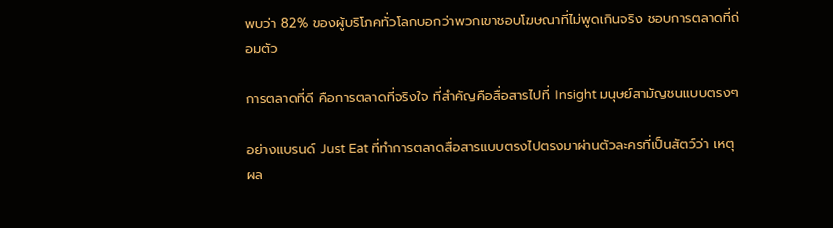พบว่า 82% ของผู้บริโภคทั่วโลกบอกว่าพวกเขาชอบโฆษณาที่ไม่พูดเกินจริง ชอบการตลาดที่ถ่อมตัว

การตลาดที่ดี คือการตลาดที่จริงใจ ที่สำคัญคือสื่อสารไปที่ Insight มนุษย์สามัญชนแบบตรงๆ

อย่างแบรนด์ Just Eat ที่ทำการตลาดสื่อสารแบบตรงไปตรงมาผ่านตัวละครที่เป็นสัตว์ว่า เหตุผล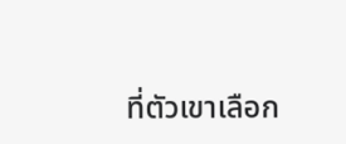ที่ตัวเขาเลือก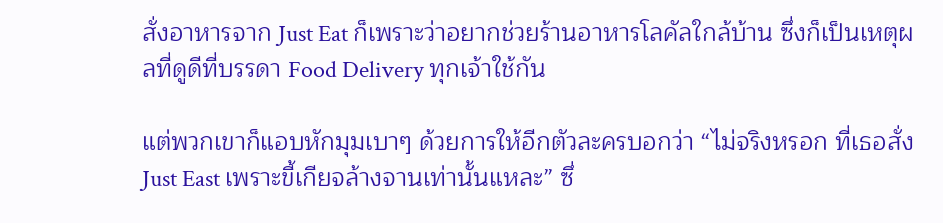สั่งอาหารจาก Just Eat ก็เพราะว่าอยากช่วยร้านอาหารโลคัลใกล้บ้าน ซึ่งก็เป็นเหตุผลที่ดูดีที่บรรดา Food Delivery ทุกเจ้าใช้กัน

แต่พวกเขาก็แอบหักมุมเบาๆ ด้วยการให้อีกตัวละครบอกว่า “ไม่จริงหรอก ที่เธอสั่ง Just East เพราะขี้เกียจล้างจานเท่านั้นแหละ” ซึ่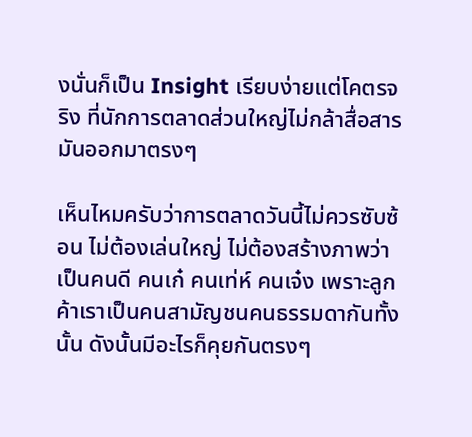งนั่นก็เป็น Insight เรียบง่ายแต่โคตรจริง ที่นักการตลาดส่วนใหญ่ไม่กล้าสื่อสารมันออกมาตรงๆ

เห็นไหมครับว่าการตลาดวันนี้ไม่ควรซับซ้อน ไม่ต้องเล่นใหญ่ ไม่ต้องสร้างภาพว่าเป็นคนดี คนเก๋ คนเท่ห์ คนเจ๋ง เพราะลูกค้าเราเป็นคนสามัญชนคนธรรมดากันทั้งนั้น ดังนั้นมีอะไรก็คุยกันตรงๆ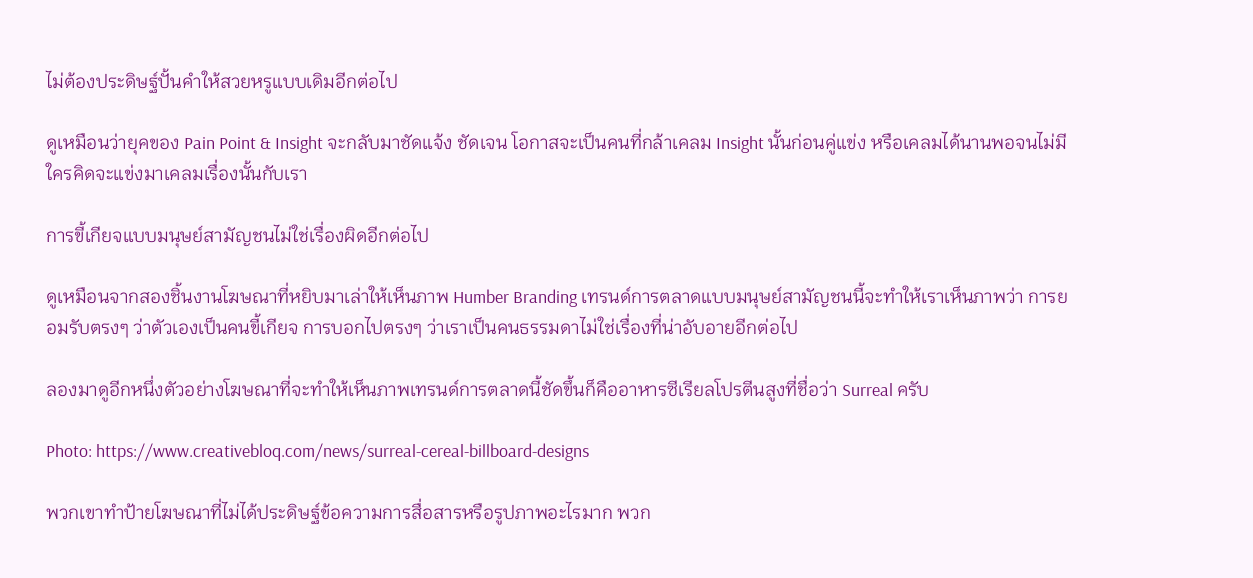ไม่ต้องประดิษฐ์ปั้นคำให้สวยหรูแบบเดิมอีกต่อไป

ดูเหมือนว่ายุคของ Pain Point & Insight จะกลับมาชัดแจ้ง ชัดเจน โอกาสจะเป็นคนที่กล้าเคลม Insight นั้นก่อนคู่แข่ง หรือเคลมได้นานพอจนไม่มีใครคิดจะแข่งมาเคลมเรื่องนั้นกับเรา

การขี้เกียจแบบมนุษย์สามัญชนไม่ใช่เรื่องผิดอีกต่อไป

ดูเหมือนจากสองชิ้นงานโฆษณาที่หยิบมาเล่าให้เห็นภาพ Humber Branding เทรนด์การตลาดแบบมนุษย์สามัญชนนี้จะทำให้เราเห็นภาพว่า การยอมรับตรงๆ ว่าตัวเองเป็นคนขี้เกียจ การบอกไปตรงๆ ว่าเราเป็นคนธรรมดาไม่ใช่เรื่องที่น่าอับอายอีกต่อไป

ลองมาดูอีกหนึ่งตัวอย่างโฆษณาที่จะทำให้เห็นภาพเทรนด์การตลาดนี้ชัดขึ้นก็คืออาหารซีเรียลโปรตีนสูงที่ชื่อว่า Surreal ครับ

Photo: https://www.creativebloq.com/news/surreal-cereal-billboard-designs

พวกเขาทำป้ายโฆษณาที่ไม่ได้ประดิษฐ์ข้อความการสื่อสารหรือรูปภาพอะไรมาก พวก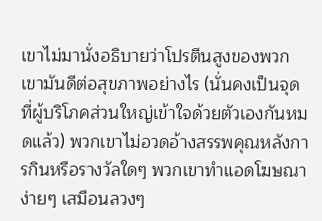เขาไม่มานั่งอธิบายว่าโปรตีนสูงของพวกเขามันดีต่อสุขภาพอย่างไร (นั่นคงเป็นจุดที่ผู้บริโภคส่วนใหญ่เข้าใจด้วยตัวเองกันหมดแล้ว) พวกเขาไม่อวดอ้างสรรพคุณหลังการกินหรือรางวัลใดๆ พวกเขาทำแอดโฆษณาง่ายๆ เสมือนลวงๆ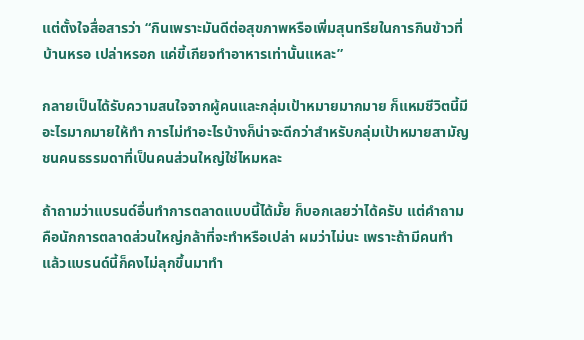แต่ตั้งใจสื่อสารว่า “กินเพราะมันดีต่อสุขภาพหรือเพิ่มสุนทรียในการกินข้าวที่บ้านหรอ เปล่าหรอก แค่ขี้เกียจทำอาหารเท่านั้นแหละ”

กลายเป็นได้รับความสนใจจากผู้คนและกลุ่มเป้าหมายมากมาย ก็แหมชีวิตนี้มีอะไรมากมายให้ทำ การไม่ทำอะไรบ้างก็น่าจะดีกว่าสำหรับกลุ่มเป้าหมายสามัญชนคนธรรมดาที่เป็นคนส่วนใหญ่ใช่ไหมหละ

ถ้าถามว่าแบรนด์อื่นทำการตลาดแบบนี้ได้มั้ย ก็บอกเลยว่าได้ครับ แต่คำถามคือนักการตลาดส่วนใหญ่กล้าที่จะทำหรือเปล่า ผมว่าไม่นะ เพราะถ้ามีคนทำแล้วแบรนด์นี้ก็คงไม่ลุกขึ้นมาทำ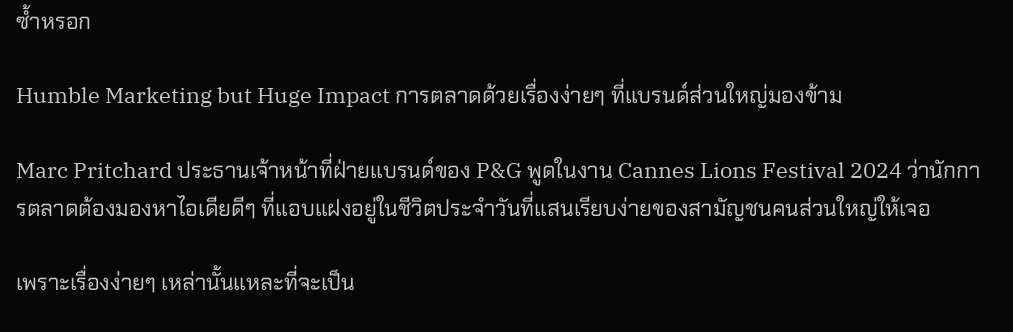ซ้ำหรอก

Humble Marketing but Huge Impact การตลาดด้วยเรื่องง่ายๆ ที่แบรนด์ส่วนใหญ่มองข้าม

Marc Pritchard ประธานเจ้าหน้าที่ฝ่ายแบรนด์ของ P&G พูดในงาน Cannes Lions Festival 2024 ว่านักการตลาดต้องมองหาไอเดียดีๆ ที่แอบแฝงอยู่ในชีวิตประจำวันที่แสนเรียบง่ายของสามัญชนคนส่วนใหญ่ให้เจอ

เพราะเรื่องง่ายๆ เหล่านั้นแหละที่จะเป็น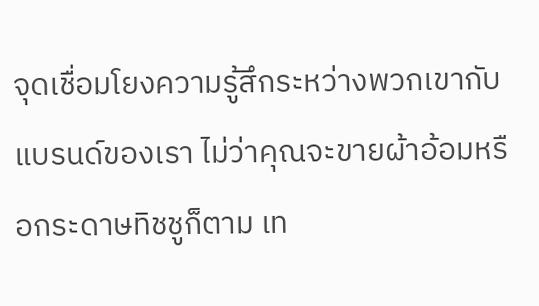จุดเชื่อมโยงความรู้สึกระหว่างพวกเขากับแบรนด์ของเรา ไม่ว่าคุณจะขายผ้าอ้อมหรือกระดาษทิชชูก็ตาม เท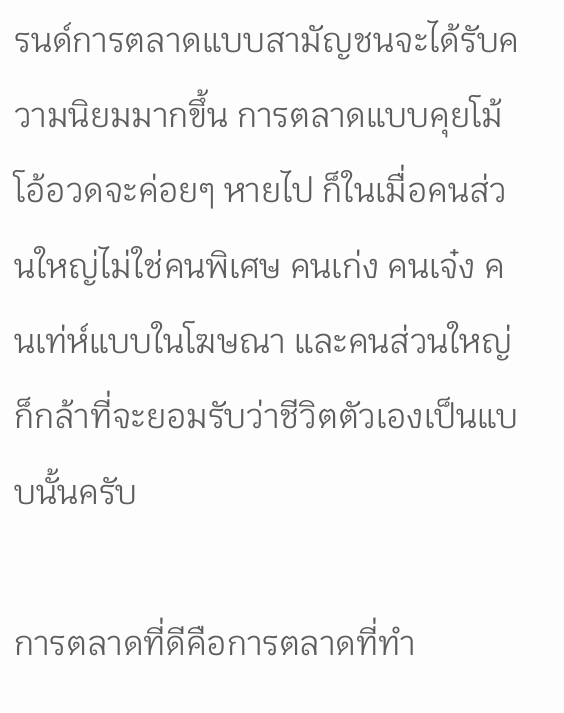รนด์การตลาดแบบสามัญชนจะได้รับความนิยมมากขึ้น การตลาดแบบคุยโม้โอ้อวดจะค่อยๆ หายไป ก็ในเมื่อคนส่วนใหญ่ไม่ใช่คนพิเศษ คนเก่ง คนเจ๋ง คนเท่ห์แบบในโฆษณา และคนส่วนใหญ่ก็กล้าที่จะยอมรับว่าชีวิตตัวเองเป็นแบบนั้นครับ

การตลาดที่ดีคือการตลาดที่ทำ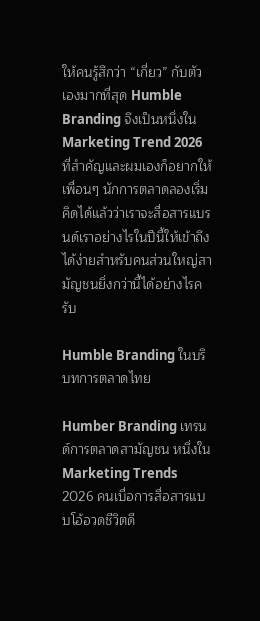ให้คนรู้สึกว่า “เกี่ยว” กับตัวเองมากที่สุด Humble Branding จึงเป็นหนึ่งใน Marketing Trend 2026 ที่สำคัญและผมเองก็อยากให้เพื่อนๆ นักการตลาดลองเริ่มคิดได้แล้วว่าเราจะสื่อสารแบรนด์เราอย่างไรในปีนี้ให้เข้าถึงได้ง่ายสำหรับคนส่วนใหญ่สามัญชนยิ่งกว่านี้ได้อย่างไรครับ

Humble Branding ในบริบทการตลาดไทย

Humber Branding เทรนด์การตลาดสามัญชน หนึ่งใน Marketing Trends 2026 คนเบื่อการสื่อสารแบบโอ้อวดชีวิตดี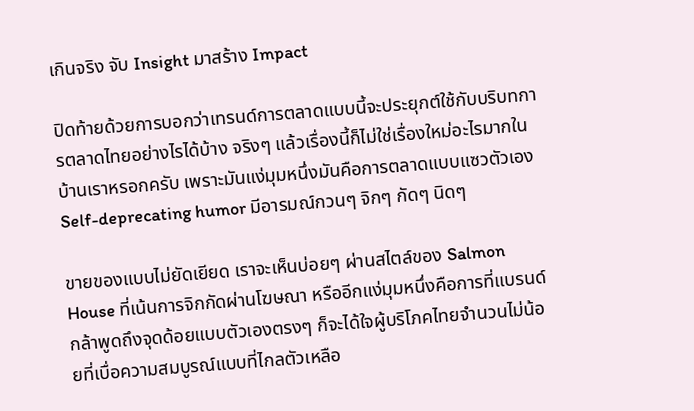เกินจริง จับ Insight มาสร้าง Impact

ปิดท้ายด้วยการบอกว่าเทรนด์การตลาดแบบนี้จะประยุกต์ใช้กับบริบทการตลาดไทยอย่างไรได้บ้าง จริงๆ แล้วเรื่องนี้ก็ไม่ใช่เรื่องใหม่อะไรมากในบ้านเราหรอกครับ เพราะมันแง่มุมหนึ่งมันคือการตลาดแบบแซวตัวเอง Self-deprecating humor มีอารมณ์กวนๆ จิกๆ กัดๆ นิดๆ

ขายของแบบไม่ยัดเยียด เราจะเห็นบ่อยๆ ผ่านสไตล์ของ Salmon House ที่เน้นการจิกกัดผ่านโฆษณา หรืออีกแง่มุมหนึ่งคือการที่แบรนด์กล้าพูดถึงจุดด้อยแบบตัวเองตรงๆ ก็จะได้ใจผู้บริโภคไทยจำนวนไม่น้อยที่เบื่อความสมบูรณ์แบบที่ไกลตัวเหลือ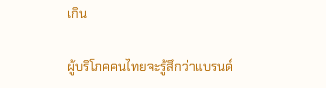เกิน

ผู้บริโภคคนไทยจะรู้สึกว่าแบรนด์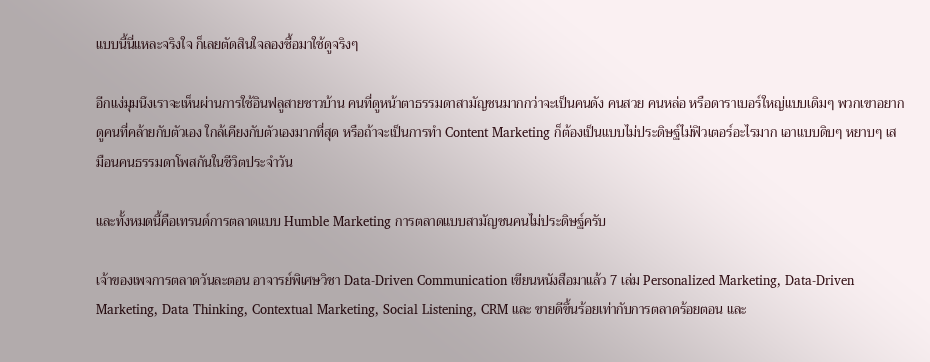แบบนี้นี่แหละจริงใจ ก็เลยตัดสินใจลองซื้อมาใช้ดูจริงๆ

อีกแง่มุมนึงเราจะเห็นผ่านการใช้อินฟลูสายชาวบ้าน คนที่ดูหน้าตาธรรมดาสามัญชนมากกว่าจะเป็นคนดัง คนสวย คนหล่อ หรือดาราเบอร์ใหญ่แบบเดิมๆ พวกเขาอยากดูคนที่คล้ายกับตัวเอง ใกล้เคียงกับตัวเองมากที่สุด หรือถ้าจะเป็นการทำ Content Marketing ก็ต้องเป็นแบบไม่ประดิษฐ์ไม่ฟิวเตอร์อะไรมาก เอาแบบดิบๆ หยาบๆ เสมือนคนธรรมดาโพสกันในชีวิตประจำวัน

และทั้งหมดนี้คือเทรนด์การตลาดแบบ Humble Marketing การตลาดแบบสามัญชนคนไม่ประดิษฐ์ครับ

เจ้าของเพจการตลาดวันละตอน อาจารย์พิเศษวิชา Data-Driven Communication เขียนหนังสือมาแล้ว 7 เล่ม Personalized Marketing, Data-Driven Marketing, Data Thinking, Contextual Marketing, Social Listening, CRM และ ขายดีขึ้นร้อยเท่ากับการตลาดร้อยตอน และ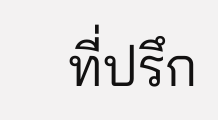ที่ปรึก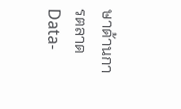ษาด้านการตลาด Data-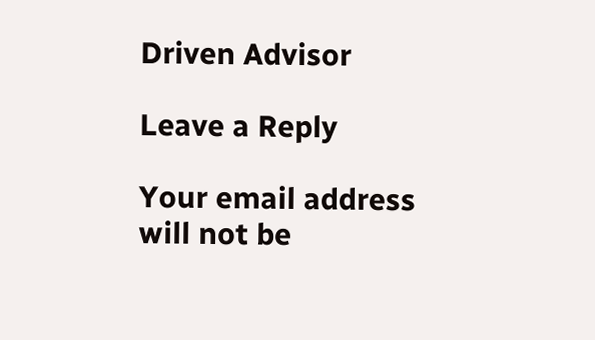Driven Advisor

Leave a Reply

Your email address will not be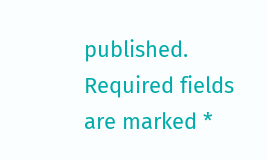published. Required fields are marked *